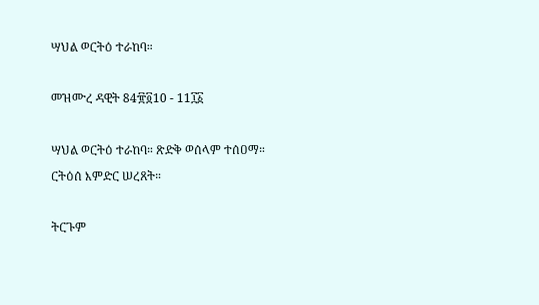ሣህል ወርትዕ ተራከባ።

መዝሙረ ዳዊት 84፹፬10 - 11፲፩

ሣህል ወርትዕ ተራከባ። ጽድቅ ወሰላም ተሰዐማ። ርትዕሰ እምድር ሠረጸት።

ትርጉም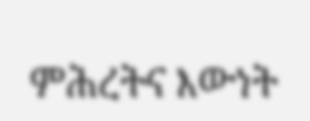ምሕረትና እውነት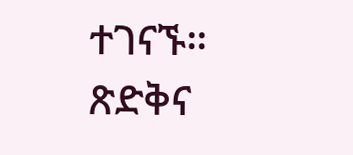ተገናኙ። ጽድቅና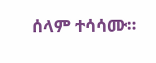ሰላም ተሳሳሙ።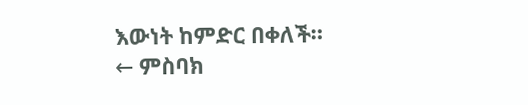እውነት ከምድር በቀለች።
← ምስባክ